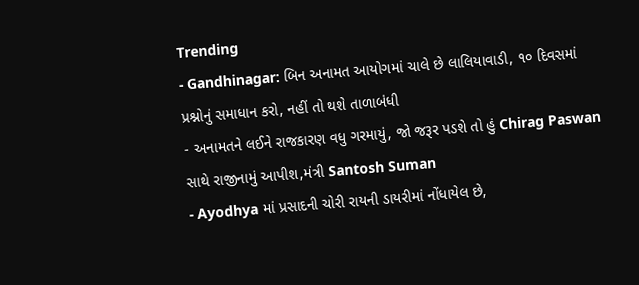Trending
- Gandhinagar: બિન અનામત આયોગમાં ચાલે છે લાલિયાવાડી, ૧૦ દિવસમાં પ્રશ્નોનું સમાધાન કરો, નહીં તો થશે તાળાબંધી
- અનામતને લઈને રાજકારણ વધુ ગરમાયું, જો જરૂર પડશે તો હું Chirag Paswan સાથે રાજીનામું આપીશ,મંત્રી Santosh Suman
- Ayodhya માં પ્રસાદની ચોરી રાયની ડાયરીમાં નોંધાયેલ છે,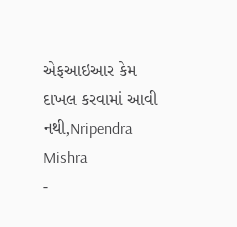એફઆઇઆર કેમ દાખલ કરવામાં આવી નથી,Nripendra Mishra
-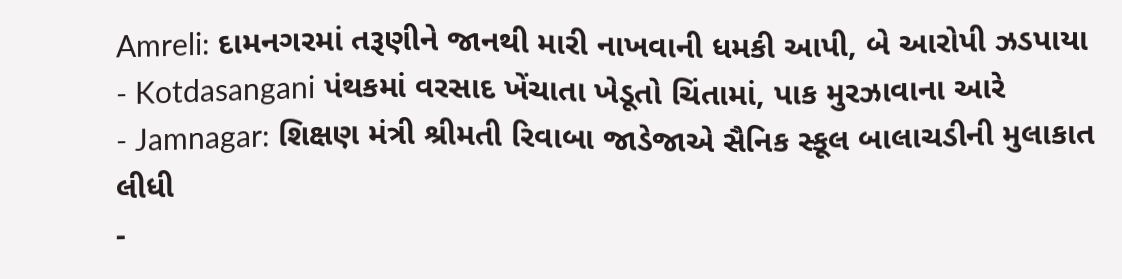Amreli: દામનગરમાં તરૂણીને જાનથી મારી નાખવાની ધમકી આપી, બે આરોપી ઝડપાયા
- Kotdasangani પંથકમાં વરસાદ ખેંચાતા ખેડૂતો ચિંતામાં, પાક મુરઝાવાના આરે
- Jamnagar: શિક્ષણ મંત્રી શ્રીમતી રિવાબા જાડેજાએ સૈનિક સ્કૂલ બાલાચડીની મુલાકાત લીધી
-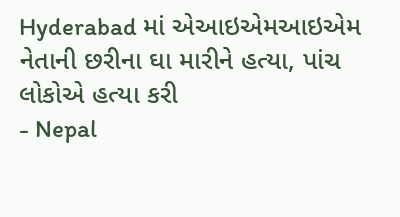Hyderabad માં એઆઇએમઆઇએમ નેતાની છરીના ઘા મારીને હત્યા, પાંચ લોકોએ હત્યા કરી
- Nepal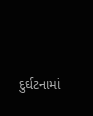દુર્ઘટનામાં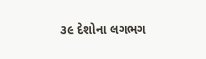૩૯ દેશોના લગભગ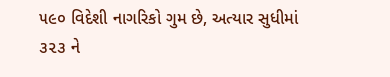૫૯૦ વિદેશી નાગરિકો ગુમ છે, અત્યાર સુધીમાં ૩૨૩ ને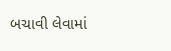બચાવી લેવામાં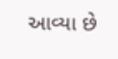આવ્યા છે